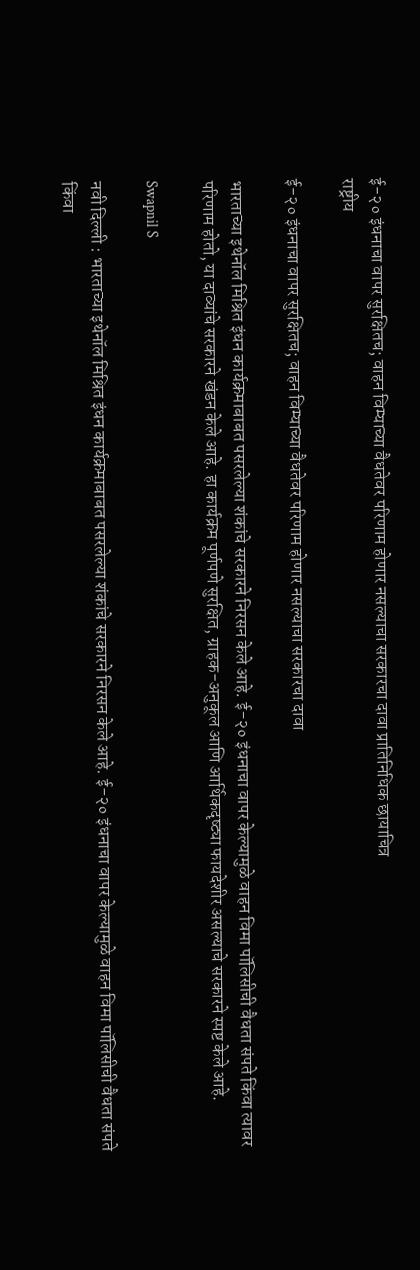ई-२० इंधनाचा वापर सुरक्षितच; वाहन विम्याच्या वैधतेवर परिणाम होणार नसल्याचा सरकारचा दावा प्रातिनिधिक छायाचित्र
राष्ट्रीय

ई-२० इंधनाचा वापर सुरक्षितच; वाहन विम्याच्या वैधतेवर परिणाम होणार नसल्याचा सरकारचा दावा

भारताच्या इथेनॉल मिश्रित इंधन कार्यक्रमाबाबत पसरलेल्या शंकांचे सरकारने निरसन केले आहे. ई-२० इंधनाचा वापर केल्यामुळे वाहन विमा पॉलिसीची वैधता संपते किंवा त्यावर परिणाम होतो, या दाव्यांचे सरकारने खंडन केले आहे. हा कार्यक्रम पूर्णपणे सुरक्षित, ग्राहक-अनुकूल आणि आर्थिकदृष्ट्या फायदेशीर असल्याचे सरकारने स्पष्ट केले आहे.

Swapnil S

नवी दिल्ली : भारताच्या इथेनॉल मिश्रित इंधन कार्यक्रमाबाबत पसरलेल्या शंकांचे सरकारने निरसन केले आहे. ई-२० इंधनाचा वापर केल्यामुळे वाहन विमा पॉलिसीची वैधता संपते किंवा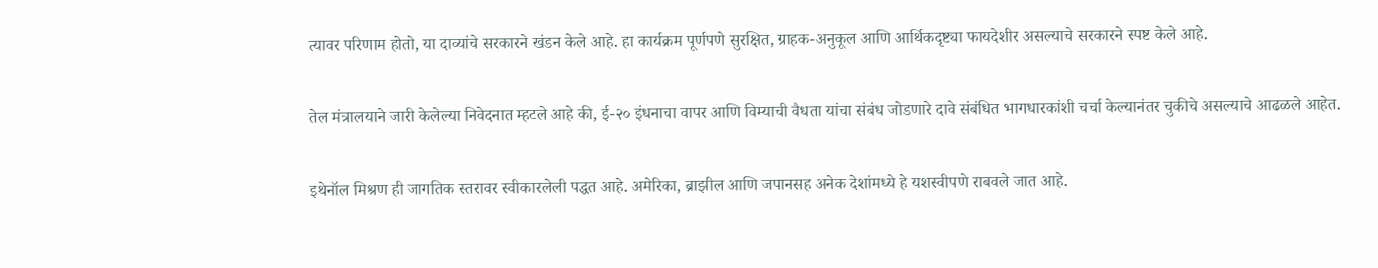त्यावर परिणाम होतो, या दाव्यांचे सरकारने खंडन केले आहे. हा कार्यक्रम पूर्णपणे सुरक्षित, ग्राहक-अनुकूल आणि आर्थिकदृष्ट्या फायदेशीर असल्याचे सरकारने स्पष्ट केले आहे.

तेल मंत्रालयाने जारी केलेल्या निवेदनात म्हटले आहे की, ई-२० इंधनाचा वापर आणि विम्याची वैधता यांचा संबंध जोडणारे दावे संबंधित भागधारकांशी चर्चा केल्यानंतर चुकीचे असल्याचे आढळले आहेत.

इथेनॉल मिश्रण ही जागतिक स्तरावर स्वीकारलेली पद्धत आहे. अमेरिका, ब्राझील आणि जपानसह अनेक देशांमध्ये हे यशस्वीपणे राबवले जात आहे.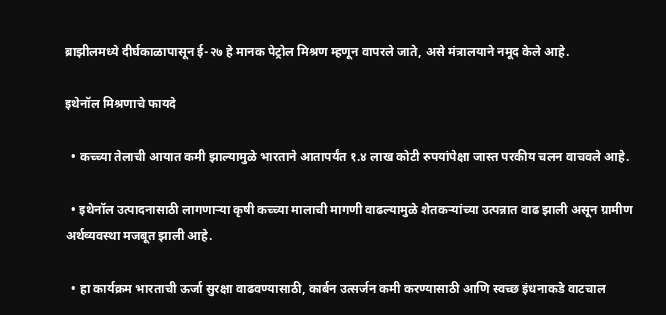ब्राझीलमध्ये दीर्घकाळापासून ई-२७ हे मानक पेट्रोल मिश्रण म्हणून वापरले जाते, असे मंत्रालयाने नमूद केले आहे.

इथेनॉल मिश्रणाचे फायदे

  • कच्च्या तेलाची आयात कमी झाल्यामुळे भारताने आतापर्यंत १.४ लाख कोटी रुपयांपेक्षा जास्त परकीय चलन वाचवले आहे.

  • इथेनॉल उत्पादनासाठी लागणाऱ्या कृषी कच्च्या मालाची मागणी वाढल्यामुळे शेतकऱ्यांच्या उत्पन्नात वाढ झाली असून ग्रामीण अर्थव्यवस्था मजबूत झाली आहे.

  • हा कार्यक्रम भारताची ऊर्जा सुरक्षा वाढवण्यासाठी, कार्बन उत्सर्जन कमी करण्यासाठी आणि स्वच्छ इंधनाकडे वाटचाल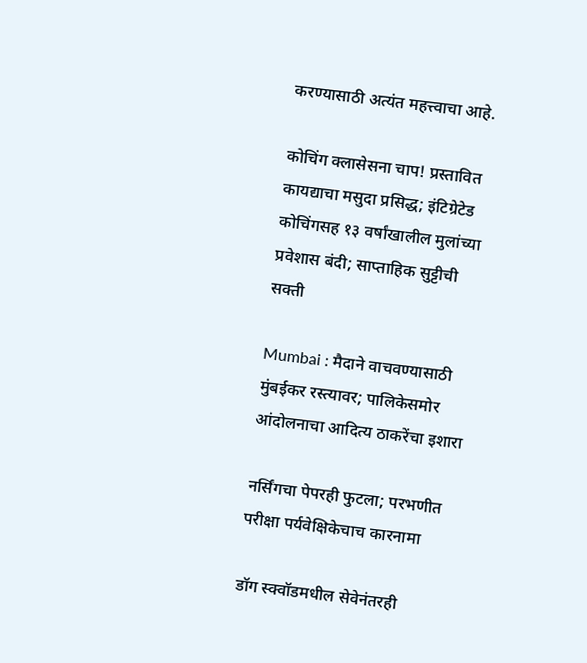करण्यासाठी अत्यंत महत्त्वाचा आहे.

कोचिंग क्लासेसना चाप! प्रस्तावित कायद्याचा मसुदा प्रसिद्ध; इंटिग्रेटेड कोचिंगसह १३ वर्षांखालील मुलांच्या प्रवेशास बंदी; साप्ताहिक सुट्टीची सक्ती

Mumbai : मैदाने वाचवण्यासाठी मुंबईकर रस्त्यावर; पालिकेसमोर आंदोलनाचा आदित्य ठाकरेंचा इशारा

नर्सिंगचा पेपरही फुटला; परभणीत परीक्षा पर्यवेक्षिकेचाच कारनामा

डॉग स्क्वॉडमधील सेवेनंतरही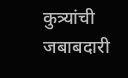कुत्र्यांची जबाबदारी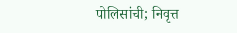पोलिसांची; निवृत्त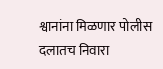श्वानांना मिळणार पोलीस दलातच निवारा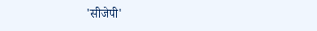'सीजेपी'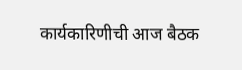कार्यकारिणीची आज बैठक